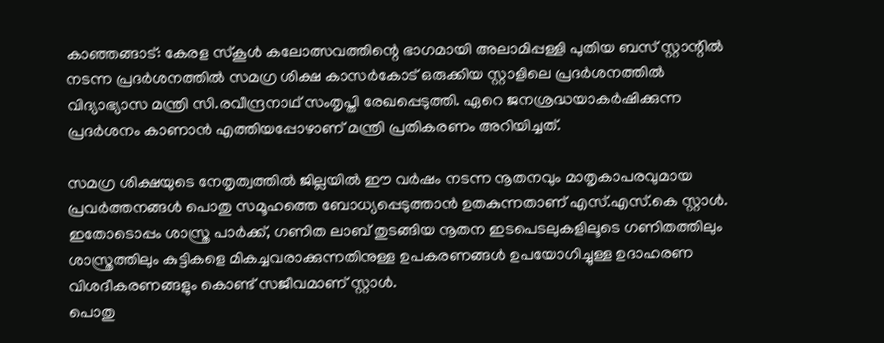കാഞ്ഞങ്ങാട്: കേരള സ്കൂൾ കലോത്സവത്തിന്റെ ഭാഗമായി അലാമിപ്പള്ളി പുതിയ ബസ് സ്റ്റാന്റിൽ നടന്ന പ്രദർശനത്തിൽ സമഗ്ര ശിക്ഷ കാസർകോട് ഒരുക്കിയ സ്റ്റാളിലെ പ്രദർശനത്തിൽ വിദ്യാഭ്യാസ മന്ത്രി സി.രവീന്ദ്രനാഥ് സംതൃപ്തി രേഖപ്പെടുത്തി. ഏറെ ജനശ്രദ്ധയാകർഷിക്കുന്ന പ്രദർശനം കാണാൻ എത്തിയപ്പോഴാണ് മന്ത്രി പ്രതികരണം അറിയിച്ചത്.

സമഗ്ര ശിക്ഷയുടെ നേതൃത്വത്തിൽ ജില്ലയിൽ ഈ വർഷം നടന്ന നൂതനവും മാതൃകാപരവുമായ പ്രവർത്തനങ്ങൾ പൊതു സമൂഹത്തെ ബോധ്യപ്പെടുത്താൻ ഉതകുന്നതാണ് എസ്.എസ്.കെ സ്റ്റാൾ. ഇതോടൊപ്പം ശാസ്ത്ര പാർക്ക്, ഗണിത ലാബ് തുടങ്ങിയ നൂതന ഇടപെടലുകളിലൂടെ ഗണിതത്തിലും ശാസ്ത്രത്തിലും കുട്ടികളെ മികച്ചവരാക്കുന്നതിനുള്ള ഉപകരണങ്ങൾ ഉപയോഗിച്ചുള്ള ഉദാഹരണ വിശദീകരണങ്ങളും കൊണ്ട് സജീവമാണ് സ്റ്റാൾ.
പൊതു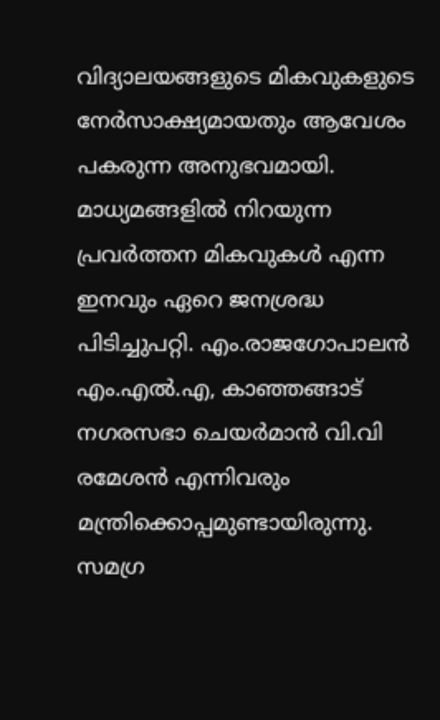വിദ്യാലയങ്ങളുടെ മികവുകളുടെ നേർസാക്ഷ്യമായതും ആവേശം പകരുന്ന അനുഭവമായി. മാധ്യമങ്ങളിൽ നിറയുന്ന പ്രവർത്തന മികവുകൾ എന്ന ഇനവും ഏറെ ജനശ്രദ്ധ പിടിച്ചുപറ്റി. എം.രാജഗോപാലൻ എം.എൽ.എ, കാഞ്ഞങ്ങാട് നഗരസഭാ ചെയർമാൻ വി.വി രമേശൻ എന്നിവരും മന്ത്രിക്കൊപ്പമുണ്ടായിരുന്നു. സമഗ്ര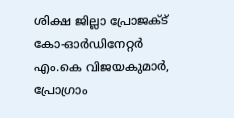ശിക്ഷ ജില്ലാ പ്രോജക്ട് കോ-ഓർഡിനേറ്റർ എം.കെ വിജയകുമാർ, പ്രോഗ്രാം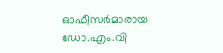ഓഫീസർമാരായ ഡോ.എം.വി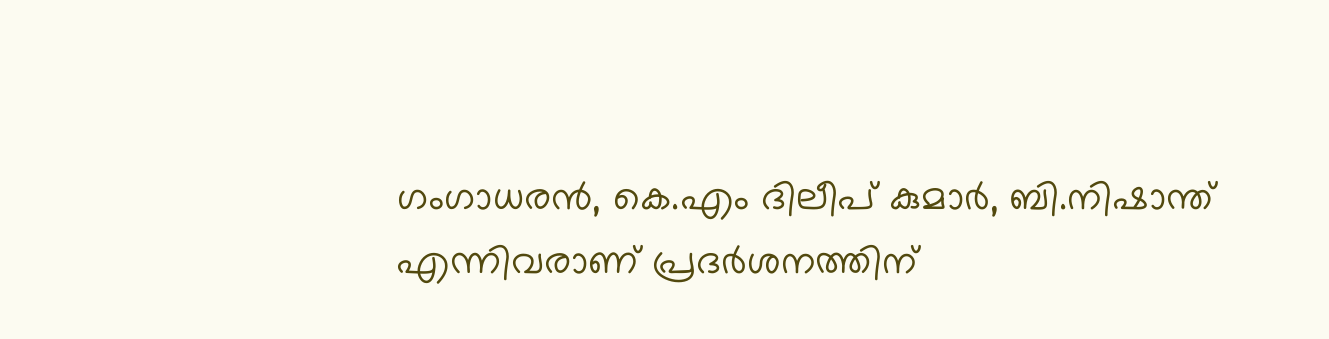ഗംഗാധരൻ, കെ.എം ദിലീപ് കുമാർ, ബി.നിഷാന്ത് എന്നിവരാണ് പ്രദർശനത്തിന്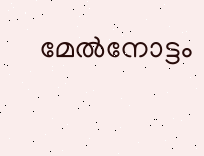മേൽനോട്ടം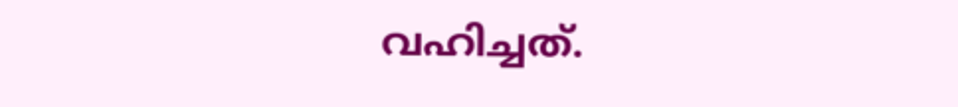വഹിച്ചത്.